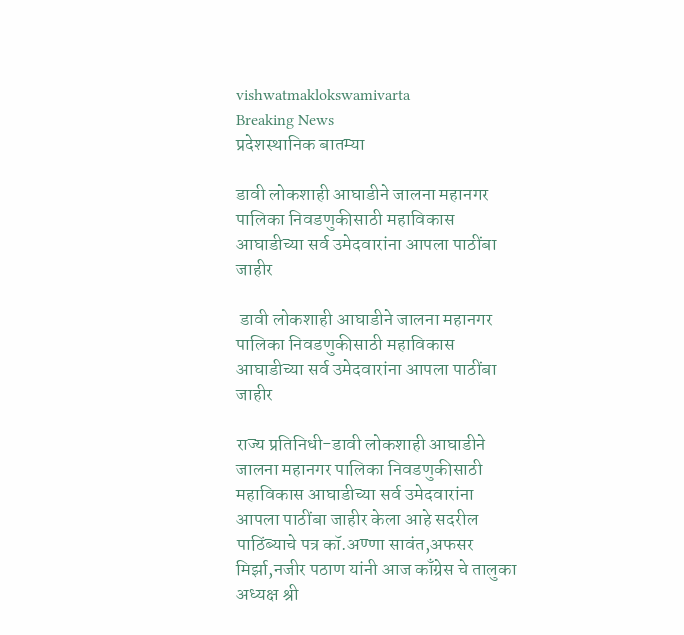vishwatmaklokswamivarta
Breaking News
प्रदेशस्थानिक बातम्या

डावी लोकशाही आघाडीने जालना महानगर पालिका निवडणुकीसाठी महाविकास आघाडीच्या सर्व उमेदवारांना आपला पाठींबा जाहीर

 डावी लोकशाही आघाडीने जालना महानगर पालिका निवडणुकीसाठी महाविकास आघाडीच्या सर्व उमेदवारांना आपला पाठींबा जाहीर

राज्य प्रतिनिधी-डावी लोकशाही आघाडीने जालना महानगर पालिका निवडणुकीसाठी महाविकास आघाडीच्या सर्व उमेदवारांना आपला पाठींबा जाहीर केला आहे सदरील पाठिंब्याचे पत्र कॉ.अण्णा सावंत,अफसर मिर्झा,नजीर पठाण यांनी आज काँग्रेस चे तालुका अध्यक्ष श्री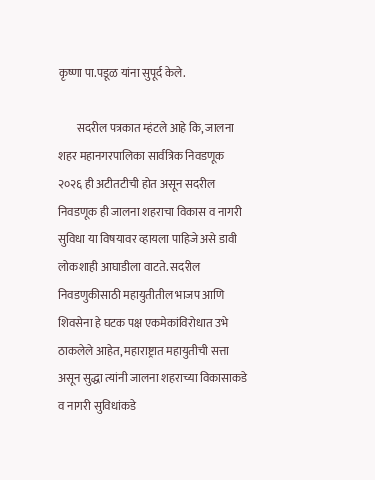कृष्णा पा.पडूळ यांना सुपूर्द केले.

        सदरील पत्रकात म्हंटले आहे कि, जालना शहर महानगरपालिका सार्वत्रिक निवडणूक २०२६ ही अटीतटीची होत असून सदरील निवडणूक ही जालना शहराचा विकास व नागरी सुविधा या विषयावर व्हायला पाहिजे असे डावी लोकशाही आघाडीला वाटते. सदरील निवडणुकीसाठी महायुतीतील भाजप आणि शिवसेना हे घटक पक्ष एकमेकांविरोधात उभे ठाकलेले आहेत, महाराष्ट्रात महायुतीची सत्ता असून सुद्धा त्यांनी जालना शहराच्या विकासाकडे व नागरी सुविधांकडे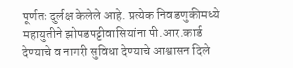पूर्णतः दुर्लक्ष केलेले आहे. प्रत्येक निवडणुकीमध्ये महायुतीने झोपडपट्टीवासियांना पी.आर.कार्ड देण्याचे व नागरी सुविधा देण्याचे आश्वासन दिले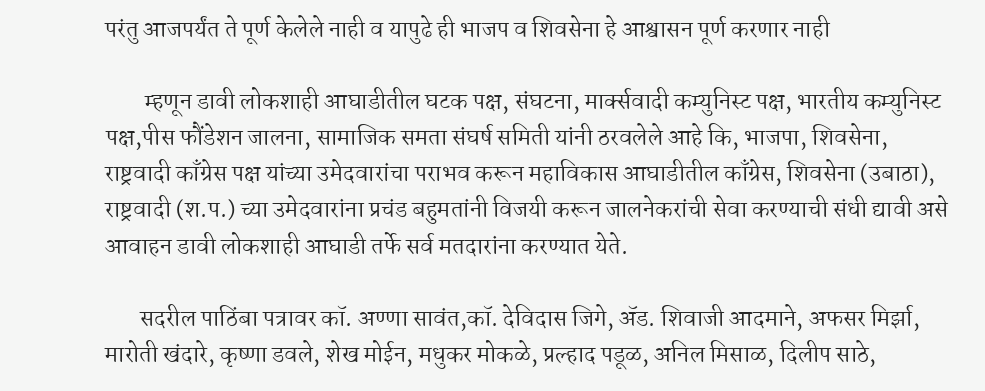परंतु आजपर्यंत ते पूर्ण केलेले नाही व यापुढे ही भाजप व शिवसेना हे आश्वासन पूर्ण करणार नाही

        म्हणून डावी लोकशाही आघाडीतील घटक पक्ष, संघटना, मार्क्सवादी कम्युनिस्ट पक्ष, भारतीय कम्युनिस्ट पक्ष,पीस फौंडेशन जालना, सामाजिक समता संघर्ष समिती यांनी ठरवलेले आहे कि, भाजपा, शिवसेना, राष्ट्रवादी काँग्रेस पक्ष यांच्या उमेदवारांचा पराभव करून महाविकास आघाडीतील काँग्रेस, शिवसेना (उबाठा), राष्ट्रवादी (श.प.) च्या उमेदवारांना प्रचंड बहुमतांनी विजयी करून जालनेकरांची सेवा करण्याची संधी द्यावी असे आवाहन डावी लोकशाही आघाडी तर्फे सर्व मतदारांना करण्यात येते.

       सदरील पाठिंबा पत्रावर कॉ. अण्णा सावंत,कॉ. देविदास जिगे, ॲड. शिवाजी आदमाने, अफसर मिर्झा, मारोती खंदारे, कृष्णा डवले, शेख मोईन, मधुकर मोकळे, प्रल्हाद पडूळ, अनिल मिसाळ, दिलीप साठे,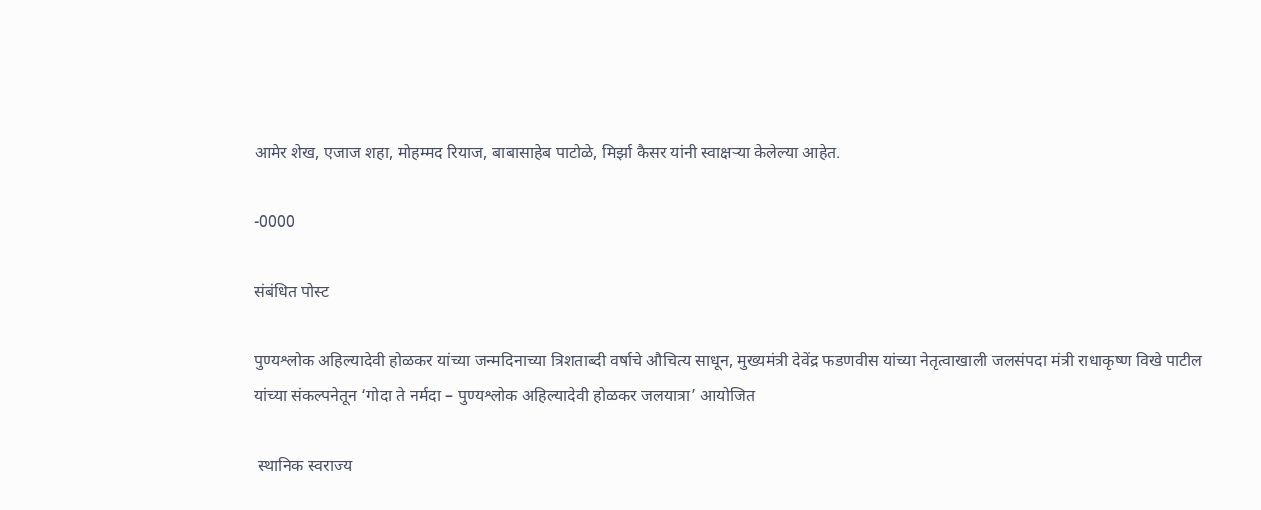आमेर शेख, एजाज शहा, मोहम्मद रियाज, बाबासाहेब पाटोळे, मिर्झा कैसर यांनी स्वाक्षऱ्या केलेल्या आहेत.

-0000

संबंधित पोस्ट

पुण्यश्लोक अहिल्यादेवी होळकर यांच्या जन्मदिनाच्या त्रिशताब्दी वर्षाचे औचित्य साधून, मुख्यमंत्री देवेंद्र फडणवीस यांच्या नेतृत्वाखाली जलसंपदा मंत्री राधाकृष्ण विखे पाटील यांच्या संकल्पनेतून ‘गोदा ते नर्मदा – पुण्यश्लोक अहिल्यादेवी होळकर जलयात्रा’ आयोजित

 स्थानिक स्वराज्य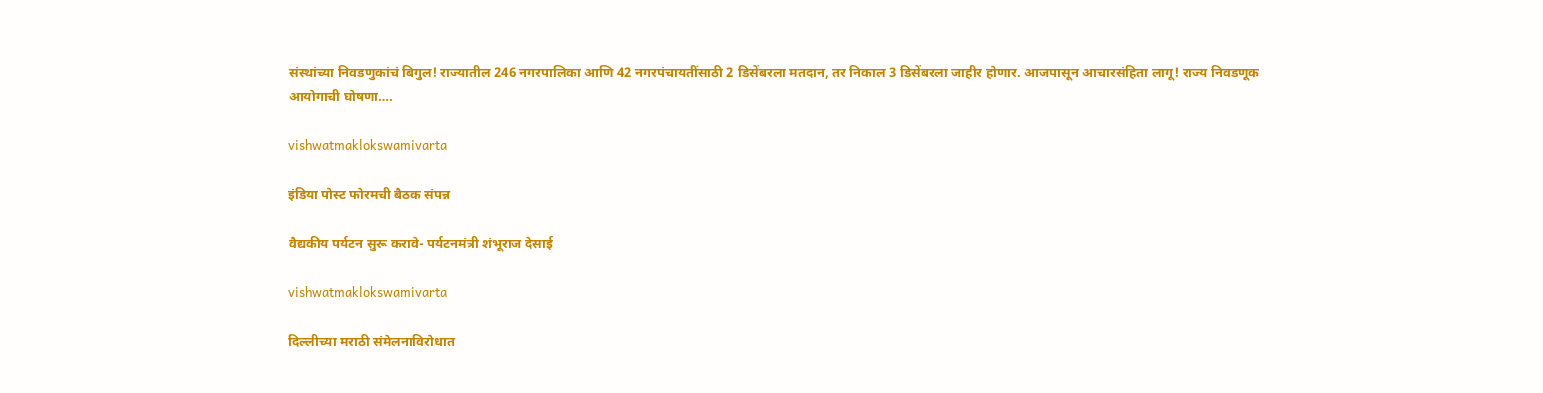संस्थांच्या निवडणुकांचं बिगुल! राज्यातील 246 नगरपालिका आणि 42 नगरपंचायतींसाठी 2 डिसेंबरला मतदान, तर निकाल 3 डिसेंबरला जाहीर होणार. आजपासून आचारसंहिता लागू! राज्य निवडणूक आयोगाची घोषणा….

vishwatmaklokswamivarta

इंडिया पोस्ट फोरमची बैठक संपन्न

वैद्यकीय पर्यटन सुरू करावे- पर्यटनमंत्री शंभूराज देसाई

vishwatmaklokswamivarta

दिल्लीच्या मराठी संमेलनाविरोधात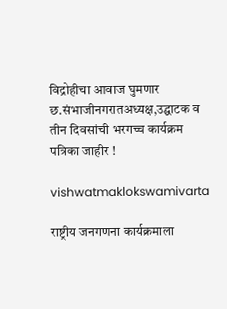विद्रोहीचा आवाज घुमणार छ.संभाजीनगरातअध्यक्ष,उद्घाटक व तीन दिवसांची भरगच्च कार्यक्रम पत्रिका जाहीर !

vishwatmaklokswamivarta

राष्ट्रीय जनगणना कार्यक्रमाला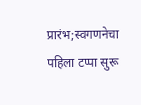प्रारंभ;स्वगणनेचा पहिला टप्पा सुरू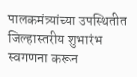पालकमंत्र्यांच्या उपस्थितीत जिल्हास्तरीय शुभारंभ स्वगणना करून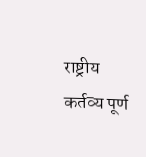राष्ट्रीय कर्तव्य पूर्ण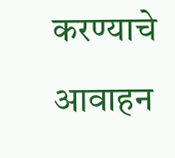करण्याचे आवाहन